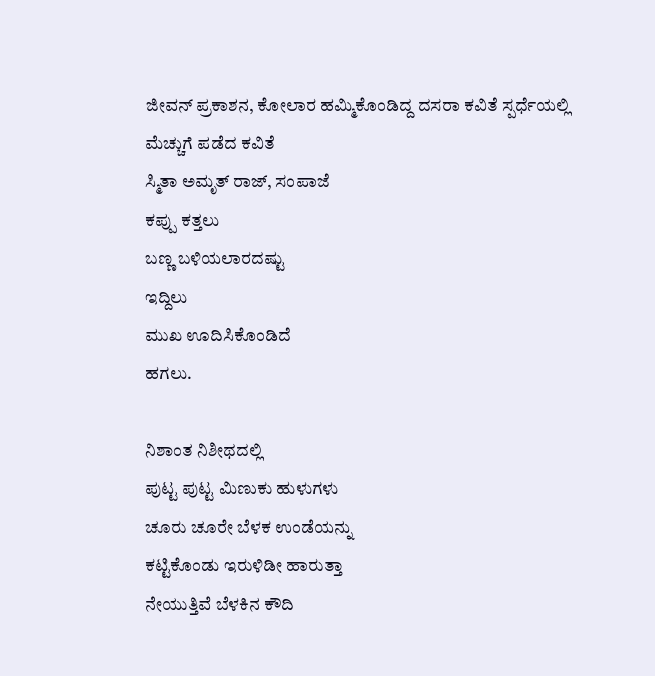ಜೀವನ್ ಪ್ರಕಾಶನ, ಕೋಲಾರ ಹಮ್ಮಿಕೊಂಡಿದ್ದ ದಸರಾ ಕವಿತೆ ಸ್ಪರ್ಧೆಯಲ್ಲಿ
ಮೆಚ್ಚುಗೆ ಪಡೆದ ಕವಿತೆ
ಸ್ಮಿತಾ ಅಮೃತ್ ರಾಜ್, ಸಂಪಾಜೆ
ಕಪ್ಪು ಕತ್ತಲು
ಬಣ್ಣ ಬಳಿಯಲಾರದಷ್ಟು
ಇದ್ದಿಲು
ಮುಖ ಊದಿಸಿಕೊಂಡಿದೆ
ಹಗಲು.

ನಿಶಾಂತ ನಿಶೀಥದಲ್ಲಿ
ಪುಟ್ಟ ಪುಟ್ಟ ಮಿಣುಕು ಹುಳುಗಳು
ಚೂರು ಚೂರೇ ಬೆಳಕ ಉಂಡೆಯನ್ನು
ಕಟ್ಟಿಕೊಂಡು ಇರುಳಿಡೀ ಹಾರುತ್ತಾ
ನೇಯುತ್ತಿವೆ ಬೆಳಕಿನ ಕೌದಿ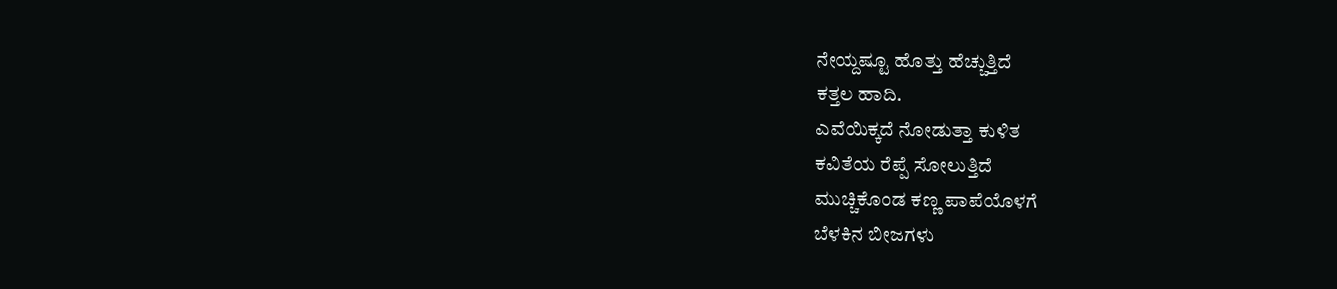ನೇಯ್ದಷ್ಟೂ ಹೊತ್ತು ಹೆಚ್ಚುತ್ತಿದೆ
ಕತ್ತಲ ಹಾದಿ.
ಎವೆಯಿಕ್ಕದೆ ನೋಡುತ್ತಾ ಕುಳಿತ
ಕವಿತೆಯ ರೆಪ್ಪೆ ಸೋಲುತ್ತಿದೆ
ಮುಚ್ಚಿಕೊಂಡ ಕಣ್ಣ ಪಾಪೆಯೊಳಗೆ
ಬೆಳಕಿನ ಬೀಜಗಳು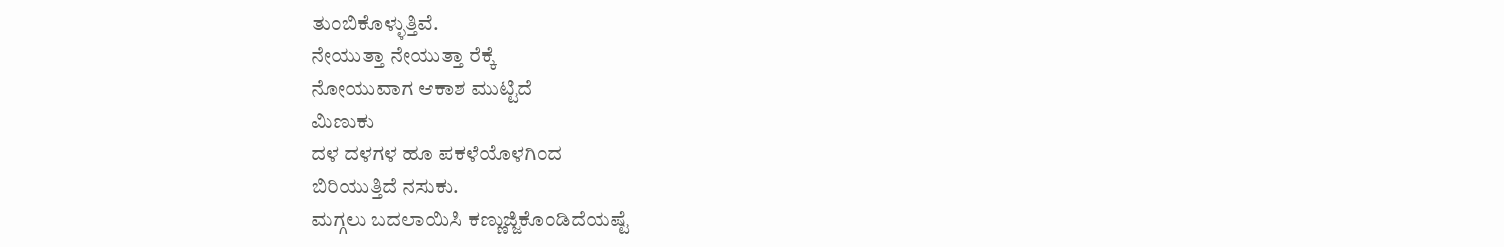ತುಂಬಿಕೊಳ್ಳುತ್ತಿವೆ.
ನೇಯುತ್ತಾ ನೇಯುತ್ತಾ ರೆಕ್ಕೆ
ನೋಯುವಾಗ ಆಕಾಶ ಮುಟ್ಟಿದೆ
ಮಿಣುಕು
ದಳ ದಳಗಳ ಹೂ ಪಕಳೆಯೊಳಗಿಂದ
ಬಿರಿಯುತ್ತಿದೆ ನಸುಕು.
ಮಗ್ಗಲು ಬದಲಾಯಿಸಿ ಕಣ್ಣುಜ್ಜಿಕೊಂಡಿದೆಯಷ್ಟೆ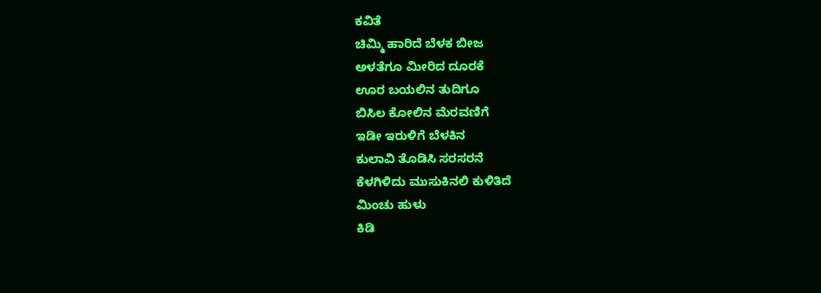ಕವಿತೆ
ಚಿಮ್ಮಿ ಹಾರಿದೆ ಬೆಳಕ ಬೀಜ
ಅಳತೆಗೂ ಮೀರಿದ ದೂರಕೆ
ಊರ ಬಯಲಿನ ತುದಿಗೂ
ಬಿಸಿಲ ಕೋಲಿನ ಮೆರವಣಿಗೆ
ಇಡೀ ಇರುಳಿಗೆ ಬೆಳಕಿನ
ಕುಲಾವಿ ತೊಡಿಸಿ ಸರಸರನೆ
ಕೆಳಗಿಳಿದು ಮುಸುಕಿನಲಿ ಕುಳಿತಿದೆ
ಮಿಂಚು ಹುಳು
ಕಿಡಿ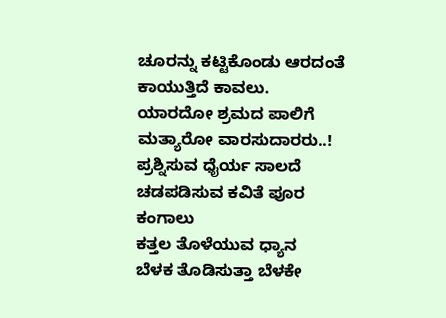ಚೂರನ್ನು ಕಟ್ಟಿಕೊಂಡು ಆರದಂತೆ
ಕಾಯುತ್ತಿದೆ ಕಾವಲು.
ಯಾರದೋ ಶ್ರಮದ ಪಾಲಿಗೆ
ಮತ್ಯಾರೋ ವಾರಸುದಾರರು..!
ಪ್ರಶ್ನಿಸುವ ಧೈರ್ಯ ಸಾಲದೆ
ಚಡಪಡಿಸುವ ಕವಿತೆ ಪೂರ
ಕಂಗಾಲು
ಕತ್ತಲ ತೊಳೆಯುವ ಧ್ಯಾನ
ಬೆಳಕ ತೊಡಿಸುತ್ತಾ ಬೆಳಕೇ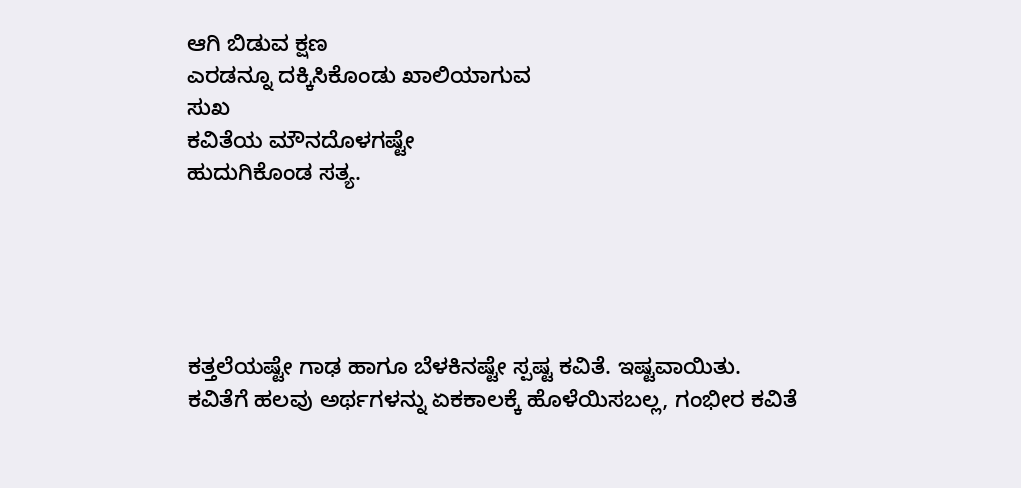ಆಗಿ ಬಿಡುವ ಕ್ಷಣ
ಎರಡನ್ನೂ ದಕ್ಕಿಸಿಕೊಂಡು ಖಾಲಿಯಾಗುವ
ಸುಖ
ಕವಿತೆಯ ಮೌನದೊಳಗಷ್ಟೇ
ಹುದುಗಿಕೊಂಡ ಸತ್ಯ.





ಕತ್ತಲೆಯಷ್ಟೇ ಗಾಢ ಹಾಗೂ ಬೆಳಕಿನಷ್ಟೇ ಸ್ಪಷ್ಟ ಕವಿತೆ. ಇಷ್ಟವಾಯಿತು.
ಕವಿತೆಗೆ ಹಲವು ಅರ್ಥಗಳನ್ನು ಏಕಕಾಲಕ್ಕೆ ಹೊಳೆಯಿಸಬಲ್ಲ, ಗಂಭೀರ ಕವಿತೆ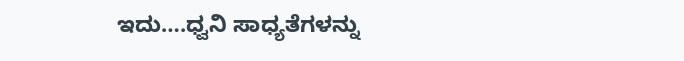ಇದು….ಧ್ವನಿ ಸಾಧ್ಯತೆಗಳನ್ನು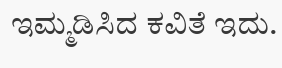ಇಮ್ಮಡಿಸಿದ ಕವಿತೆ ಇದು.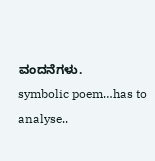ವಂದನೆಗಳು.
symbolic poem…has to analyse..